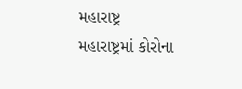મહારાષ્ટ્ર
મહારાષ્ટ્રમાં કોરોના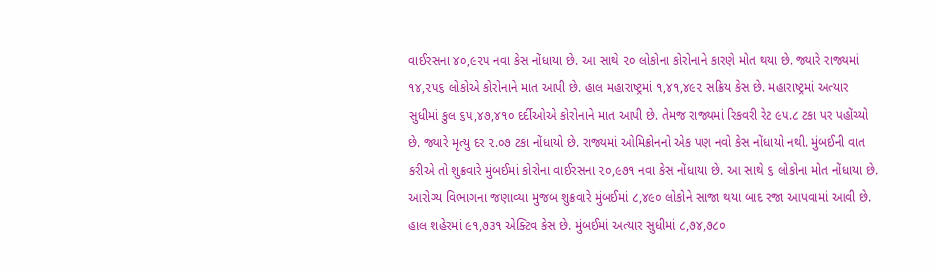વાઈરસના ૪૦,૯૨૫ નવા કેસ નોંધાયા છે. આ સાથે ૨૦ લોકોના કોરોનાને કારણે મોત થયા છે. જ્યારે રાજ્યમાં ૧૪,૨૫૬ લોકોએ કોરોનાને માત આપી છે. હાલ મહારાષ્ટ્રમાં ૧,૪૧,૪૯૨ સક્રિય કેસ છે. મહારાષ્ટ્રમાં અત્યાર સુધીમાં કુલ ૬૫,૪૭,૪૧૦ દર્દીઓએ કોરોનાને માત આપી છે. તેમજ રાજ્યમાં રિકવરી રેટ ૯૫.૮ ટકા પર પહોંચ્યો છે. જ્યારે મૃત્યુ દર ૨.૦૭ ટકા નોંધાયો છે. રાજ્યમાં ઓમિક્રોનનો એક પણ નવો કેસ નોંધાયો નથી. મુંબઈની વાત કરીએ તો શુક્રવારે મુંબઈમાં કોરોના વાઈરસના ૨૦,૯૭૧ નવા કેસ નોંધાયા છે. આ સાથે ૬ લોકોના મોત નોંધાયા છે. આરોગ્ય વિભાગના જણાવ્યા મુજબ શુક્રવારે મુંબઈમાં ૮,૪૯૦ લોકોને સાજા થયા બાદ રજા આપવામાં આવી છે. હાલ શહેરમાં ૯૧,૭૩૧ એક્ટિવ કેસ છે. મુંબઈમાં અત્યાર સુધીમાં ૮,૭૪,૭૮૦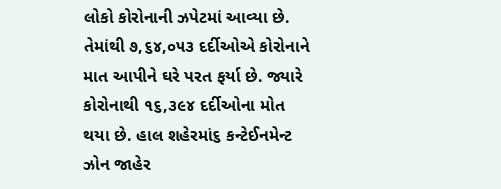લોકો કોરોનાની ઝપેટમાં આવ્યા છે. તેમાંથી ૭,૬૪,૦૫૩ દર્દીઓએ કોરોનાને માત આપીને ઘરે પરત ફર્યા છે. જ્યારે કોરોનાથી ૧૬,૩૯૪ દર્દીઓના મોત થયા છે. હાલ શહેરમાં૬ કન્ટેઈનમેન્ટ ઝોન જાહેર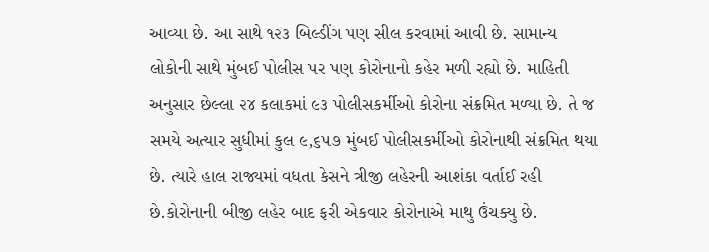આવ્યા છે. આ સાથે ૧૨૩ બિલ્ડીંગ પણ સીલ કરવામાં આવી છે. સામાન્ય લોકોની સાથે મુંબઈ પોલીસ પર પણ કોરોનાનો કહેર મળી રહ્યો છે. માહિતી અનુસાર છેલ્લા ૨૪ કલાકમાં ૯૩ પોલીસકર્મીઓ કોરોના સંક્રમિત મળ્યા છે. તે જ સમયે અત્યાર સુધીમાં કુલ ૯,૬૫૭ મુંબઈ પોલીસકર્મીઓ કોરોનાથી સંક્રમિત થયા છે. ત્યારે હાલ રાજ્યમાં વધતા કેસને ત્રીજી લહેરની આશંકા વર્તાઈ રહી છે.કોરોનાની બીજી લહેર બાદ ફરી એકવાર કોરોનાએ માથુ ઉંચક્યુ છે.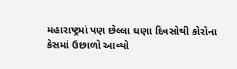મહારાષ્ટ્રમાં પણ છેલ્લા ઘણા દિવસોથી કોરોના કેસમાં ઉછાળો આવ્યો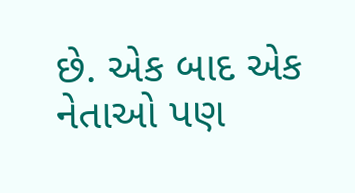છે. એક બાદ એક નેતાઓ પણ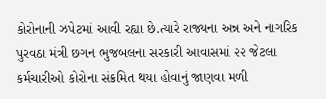કોરોનાની ઝપેટમાં આવી રહ્યા છે.ત્યારે રાજ્યના અન્ન અને નાગરિક પુરવઠા મંત્રી છગન ભુજબલના સરકારી આવાસમાં ૨૨ જેટલા કર્મચારીઓ કોરોના સંક્રમિત થયા હોવાનું જાણવા મળી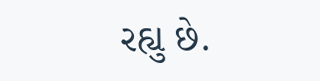રહ્યુ છે.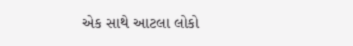એક સાથે આટલા લોકો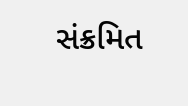સંક્રમિત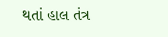થતાં હાલ તંત્ર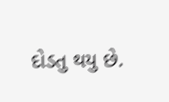દોડતુ થયુ છે.